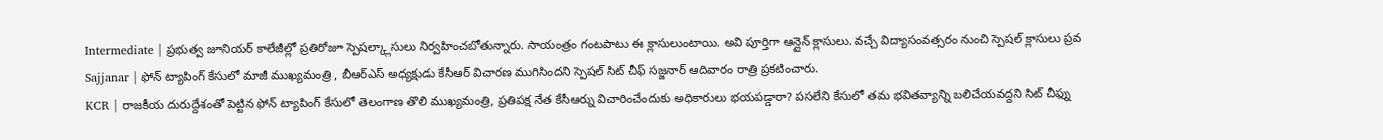Intermediate | ప్రభుత్వ జూనియర్ కాలేజీల్లో ప్రతిరోజూ స్పెషల్క్లాసులు నిర్వహించబోతున్నారు. సాయంత్రం గంటపాటు ఈ క్లాసులుంటాయి. అవి పూర్తిగా ఆన్లైన్ క్లాసులు. వచ్చే విద్యాసంవత్సరం నుంచి స్పెషల్ క్లాసులు ప్రవ
Sajjanar | ఫోన్ ట్యాపింగ్ కేసులో మాజీ ముఖ్యమంత్రి , బీఆర్ఎస్ అధ్యక్షుడు కేసీఆర్ విచారణ ముగిసిందని స్పెషల్ సిట్ చీఫ్ సజ్జనార్ ఆదివారం రాత్రి ప్రకటించారు.
KCR | రాజకీయ దురుద్దేశంతో పెట్టిన ఫోన్ ట్యాపింగ్ కేసులో తెలంగాణ తొలి ముఖ్యమంత్రి, ప్రతిపక్ష నేత కేసీఆర్ను విచారించేందుకు అధికారులు భయపడ్డారా? పసలేని కేసులో తమ భవితవ్యాన్ని బలిచేయవద్దని సిట్ చీఫ్ను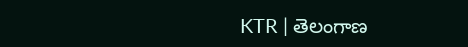KTR | తెలంగాణ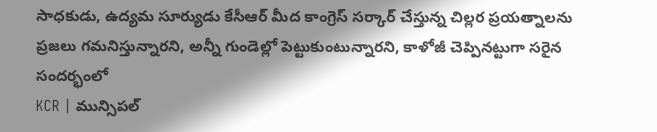సాధకుడు, ఉద్యమ సూర్యుడు కేసీఆర్ మీద కాంగ్రెస్ సర్కార్ చేస్తున్న చిల్లర ప్రయత్నాలను ప్రజలు గమనిస్తున్నారని, అన్నీ గుండెల్లో పెట్టుకుంటున్నారని, కాళోజీ చెప్పినట్టుగా సరైన సందర్భంలో
KCR | మున్సిపల్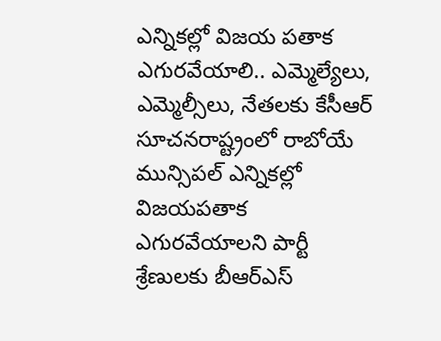ఎన్నికల్లో విజయ పతాక ఎగురవేయాలి.. ఎమ్మెల్యేలు, ఎమ్మెల్సీలు, నేతలకు కేసీఆర్ సూచనరాష్ట్రంలో రాబోయే మున్సిపల్ ఎన్నికల్లో విజయపతాక ఎగురవేయాలని పార్టీ శ్రేణులకు బీఆర్ఎస్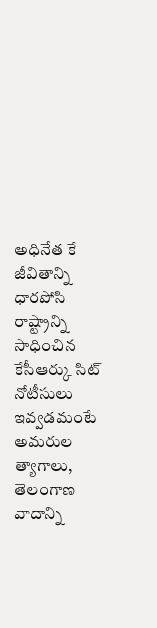అధినేత కే
జీవితాన్ని ధారపోసి రాష్ట్రాన్ని సాధించిన కేసీఆర్కు సిట్ నోటీసులు ఇవ్వడమంటే అమరుల త్యాగాలు, తెలంగాణ వాదాన్ని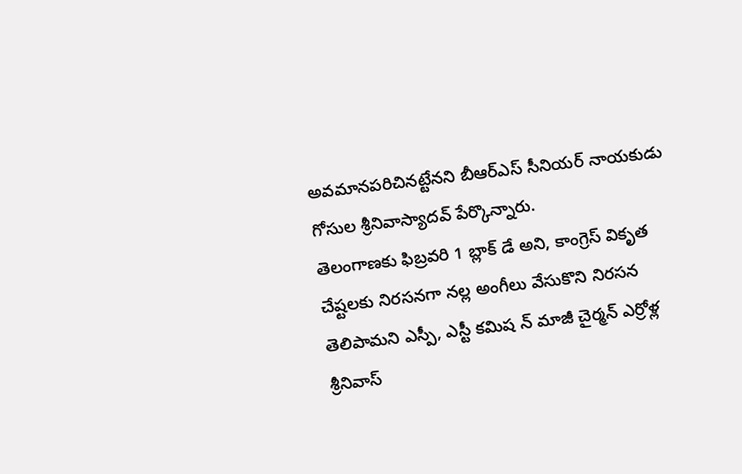అవమానపరిచినట్టేనని బీఆర్ఎస్ సీనియర్ నాయకుడు గోసుల శ్రీనివాస్యాదవ్ పేర్కొన్నారు.
తెలంగాణకు ఫిబ్రవరి 1 బ్లాక్ డే అని, కాంగ్రెస్ వికృత చేష్టలకు నిరసనగా నల్ల అంగీలు వేసుకొని నిరసన తెలిపామని ఎస్పీ, ఎస్టీ కమిష న్ మాజీ చైర్మన్ ఎర్రోళ్ల శ్రీనివాస్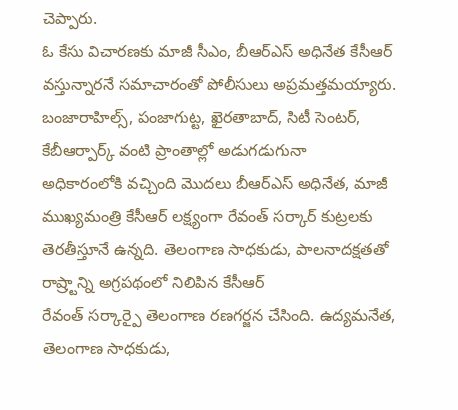చెప్పారు.
ఓ కేసు విచారణకు మాజీ సీఎం, బీఆర్ఎస్ అధినేత కేసీఆర్ వస్తున్నారనే సమాచారంతో పోలీసులు అప్రమత్తమయ్యారు. బంజారాహిల్స్, పంజాగుట్ట, ఖైరతాబాద్, సిటీ సెంటర్, కేబీఆర్పార్క్ వంటి ప్రాంతాల్లో అడుగడుగునా
అధికారంలోకి వచ్చింది మొదలు బీఆర్ఎస్ అధినేత, మాజీ ముఖ్యమంత్రి కేసీఆర్ లక్ష్యంగా రేవంత్ సర్కార్ కుట్రలకు తెరతీస్తూనే ఉన్నది. తెలంగాణ సాధకుడు, పాలనాదక్షతతో రాష్ర్టాన్ని అగ్రపథంలో నిలిపిన కేసీఆర్
రేవంత్ సర్కార్పై తెలంగాణ రణగర్జన చేసింది. ఉద్యమనేత, తెలంగాణ సాధకుడు,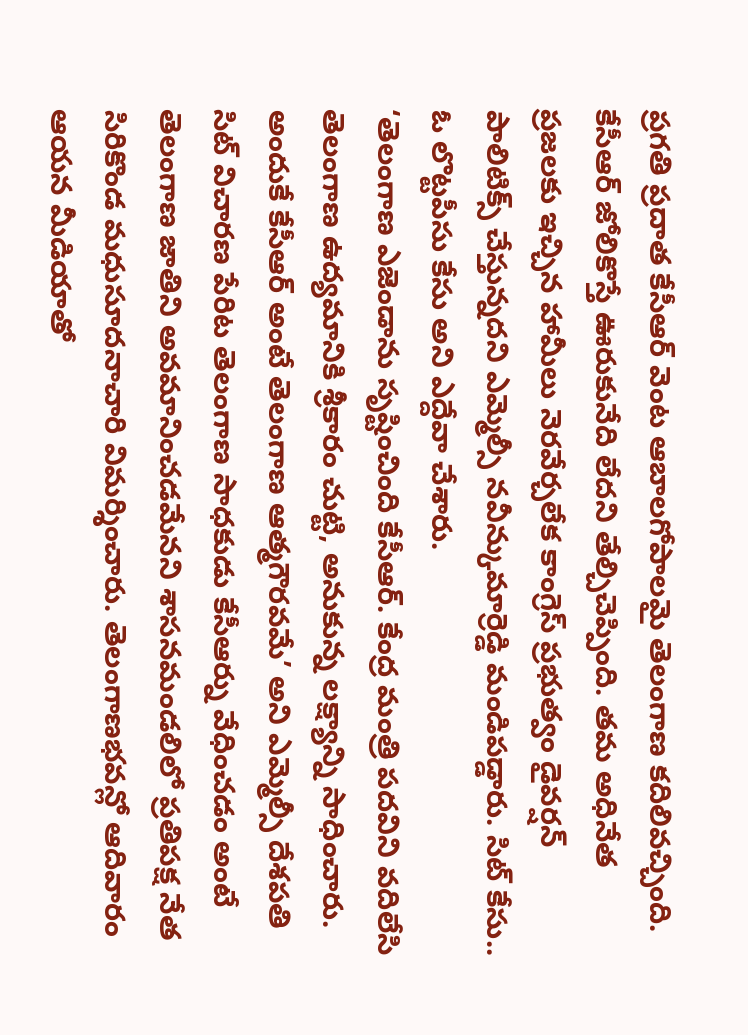ప్రగతి ప్రదాత కేసీఆర్ వెంట ఆబాలగోపాలమై తెలంగాణ కదిలివచ్చింది. కేసీఆర్ జోలికొస్తే ఊరుకునేది లేదని తేల్చిచెప్పింది. తమ అధినేత
ప్రజలకు ఇచ్చిన హామీలు నెరవేర్చలేక కాంగ్రెస్ ప్రభుత్వం డైవర్షన్ పాలిటిక్స్ చేస్తున్నదని ఎమ్మెల్సీ నవీన్కుమార్రెడ్డి మండిపడ్డారు. సిట్ కేసు.. ఓ లొట్టపీసు కేసు అని ఎద్దేవా చేశారు.
‘తెలంగాణ ఎజెండాను సృష్టించింది కేసీఆర్. కేంద్ర మంత్రి పదవిని వదిలేసి తెలంగాణ ఉద్యమానికి శ్రీకారం చుట్టి, అనుకున్న లక్ష్యాన్ని సాధించారు. అందుకే కేసీఆర్ అంటే తెలంగాణ ఆత్మగౌరవమే’ అని ఎమ్మెల్సీ దేశపతి
సిట్ విచారణ పేరిట తెలంగాణ సాధకుడు కేసీఆర్ను వేధించడం అంటే తెలంగాణ జాతిని అవమానించడమేనని శాసనమండలిలో ప్రతిపక్ష నేత సిరికొండ మధుసూదనాచారి విమర్శించారు. తెలంగాణభవన్లో ఆదివారం ఆయన మీడియాతో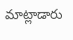మాట్లాడారు